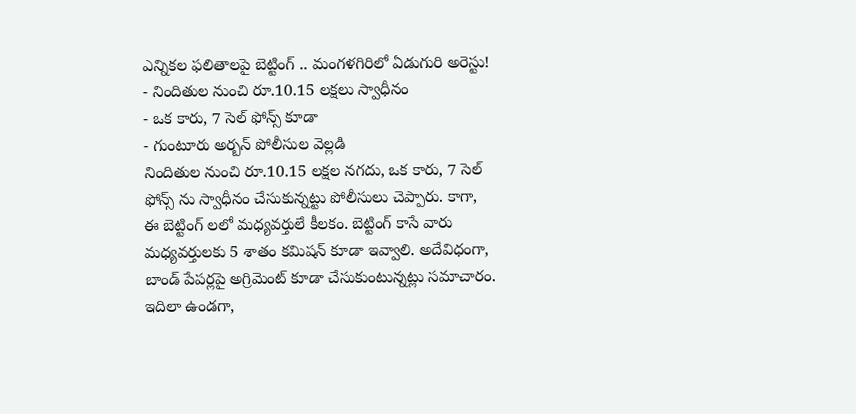ఎన్నికల ఫలితాలపై బెట్టింగ్ .. మంగళగిరిలో ఏడుగురి అరెస్టు!
- నిందితుల నుంచి రూ.10.15 లక్షలు స్వాధీనం
- ఒక కారు, 7 సెల్ ఫోన్స్ కూడా
- గుంటూరు అర్బన్ పోలీసుల వెల్లడి
నిందితుల నుంచి రూ.10.15 లక్షల నగదు, ఒక కారు, 7 సెల్ ఫోన్స్ ను స్వాధీనం చేసుకున్నట్టు పోలీసులు చెప్పారు. కాగా, ఈ బెట్టింగ్ లలో మధ్యవర్తులే కీలకం. బెట్టింగ్ కాసే వారు మధ్యవర్తులకు 5 శాతం కమిషన్ కూడా ఇవ్వాలి. అదేవిధంగా, బాండ్ పేపర్లపై అగ్రిమెంట్ కూడా చేసుకుంటున్నట్లు సమాచారం. ఇదిలా ఉండగా,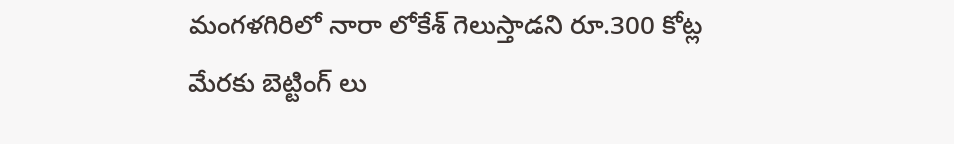మంగళగిరిలో నారా లోకేశ్ గెలుస్తాడని రూ.300 కోట్ల మేరకు బెట్టింగ్ లు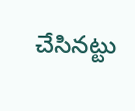చేసినట్టు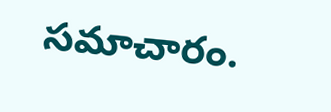సమాచారం.